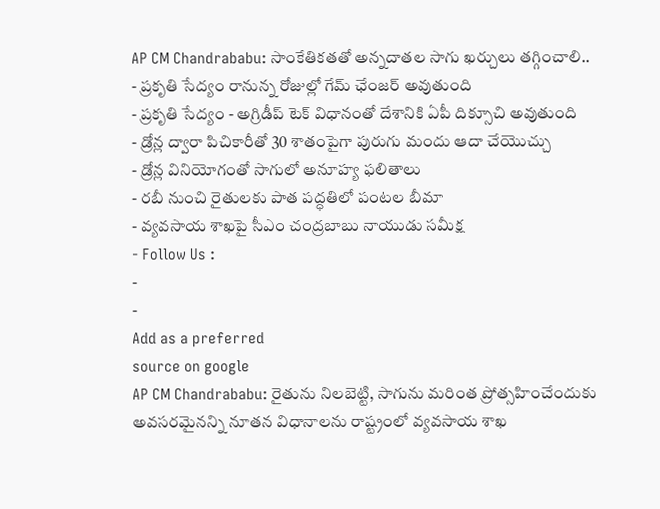AP CM Chandrababu: సాంకేతికతతో అన్నదాతల సాగు ఖర్చులు తగ్గించాలి..
- ప్రకృతి సేద్యం రానున్న రోజుల్లో గేమ్ ఛేంజర్ అవుతుంది
- ప్రకృతి సేద్యం - అగ్రిడీప్ టెక్ విధానంతో దేశానికి ఏపీ దిక్సూచి అవుతుంది
- డ్రోన్ల ద్వారా పిచికారీతో 30 శాతంపైగా పురుగు మందు ఆదా చేయొచ్చు
- డ్రోన్ల వినియోగంతో సాగులో అనూహ్య ఫలితాలు
- రబీ నుంచి రైతులకు పాత పద్ధతిలో పంటల బీమా
- వ్యవసాయ శాఖపై సీఎం చంద్రబాబు నాయుడు సమీక్ష
- Follow Us :
-
-
Add as a preferred
source on google
AP CM Chandrababu: రైతును నిలబెట్టి, సాగును మరింత ప్రోత్సహించేందుకు అవసరమైనన్ని నూతన విధానాలను రాష్ట్రంలో వ్యవసాయ శాఖ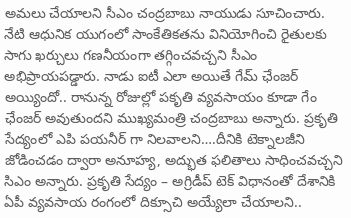అమలు చేయాలని సీఎం చంద్రబాబు నాయుడు సూచించారు. నేటి ఆధునిక యుగంలో సాంకేతికతను వినియోగించి రైతులకు సాగు ఖర్చులు గణనీయంగా తగ్గించవచ్చని సీఎం అభిప్రాయపడ్డారు. నాడు ఐటీ ఎలా అయితే గేమ్ ఛేంజర్ అయ్యిందో.. రానున్న రోజుల్లో పకృతి వ్యవసాయం కూడా గేం ఛేంజర్ అవుతుందని ముఖ్యమంత్రి చంద్రబాబు అన్నారు. ప్రకృతి సేద్యంలో ఎపి పయనీర్ గా నిలవాలని….దీనికి టెక్నాలజీని జోడించడం ద్వారా అనూహ్య, అద్భుత ఫలితాలు సాధించవచ్చని సిఎం అన్నారు. ప్రకృతి సేద్యం – అగ్రిడీప్ టెక్ విధానంతో దేశానికి ఏపీ వ్యవసాయ రంగంలో దిక్సూచి అయ్యేలా చేయాలని..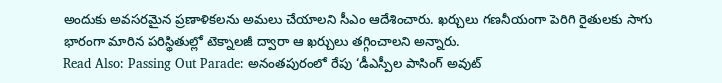అందుకు అవసరమైన ప్రణాళికలను అమలు చేయాలని సీఎం ఆదేశించారు. ఖర్చులు గణనీయంగా పెరిగి రైతులకు సాగు భారంగా మారిన పరిస్థితుల్లో టెక్నాలజీ ద్వారా ఆ ఖర్చులు తగ్గించాలని అన్నారు.
Read Also: Passing Out Parade: అనంతపురంలో రేపు ‘డీఎస్పీల పాసింగ్ అవుట్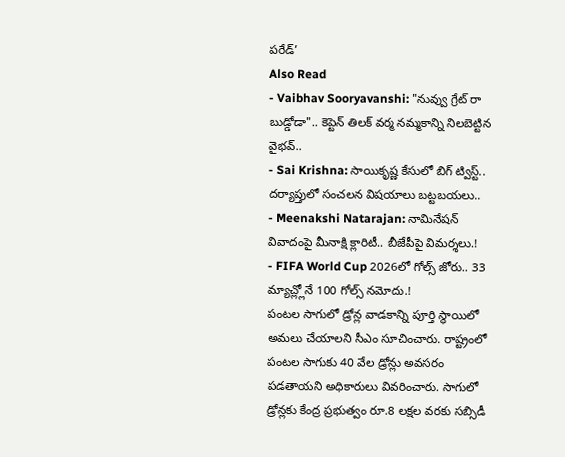పరేడ్’
Also Read
- Vaibhav Sooryavanshi: "నువ్వు గ్రేట్ రా బుడ్డోడా".. కెప్టెన్ తిలక్ వర్మ నమ్మకాన్ని నిలబెట్టిన వైభవ్..
- Sai Krishna: సాయికృష్ణ కేసులో బిగ్ ట్విస్ట్.. దర్యాప్తులో సంచలన విషయాలు బట్టబయలు..
- Meenakshi Natarajan: నామినేషన్ వివాదంపై మీనాక్షి క్లారిటీ.. బీజేపీపై విమర్శలు.!
- FIFA World Cup 2026లో గోల్స్ జోరు.. 33 మ్యాచ్ల్లోనే 100 గోల్స్ నమోదు.!
పంటల సాగులో డ్రోన్ల వాడకాన్ని పూర్తి స్థాయిలో అమలు చేయాలని సీఎం సూచించారు. రాష్ట్రంలో పంటల సాగుకు 40 వేల డ్రోన్లు అవసరం పడతాయని అధికారులు వివరించారు. సాగులో డ్రోన్లకు కేంద్ర ప్రభుత్వం రూ.8 లక్షల వరకు సబ్సిడీ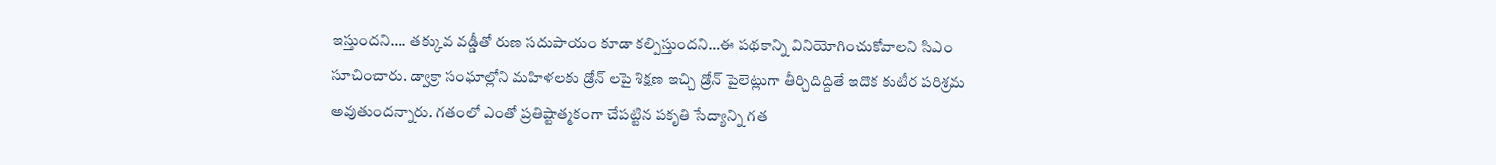ఇస్తుందని…. తక్కువ వడ్డీతో రుణ సదుపాయం కూడా కల్పిస్తుందని…ఈ పథకాన్ని వినియోగించుకోవాలని సిఎం సూచించారు. డ్వాక్రా సంఘాల్లోని మహిళలకు డ్రోన్ లపై శిక్షణ ఇచ్చి డ్రోన్ పైలెట్లుగా తీర్చిదిద్దితే ఇదొక కుటీర పరిశ్రమ అవుతుందన్నారు. గతంలో ఎంతో ప్రతిష్టాత్మకంగా చేపట్టిన పకృతి సేద్యాన్ని గత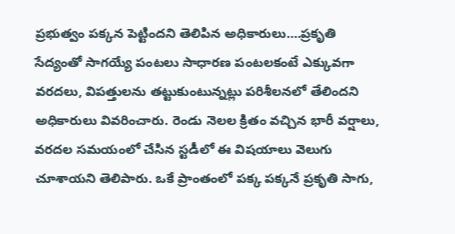ప్రభుత్వం పక్కన పెట్టిందని తెలిపిన అధికారులు….ప్రకృతి సేద్యంతో సాగయ్యే పంటలు సాధారణ పంటలకంటే ఎక్కువగా వరదలు, విపత్తులను తట్టుకుంటున్నట్లు పరిశీలనలో తేలిందని అధికారులు వివరించారు. రెండు నెలల క్రితం వచ్చిన భారీ వర్షాలు, వరదల సమయంలో చేసిన స్టడీలో ఈ విషయాలు వెలుగు చూశాయని తెలిపారు. ఒకే ప్రాంతంలో పక్క పక్కనే ప్రకృతి సాగు,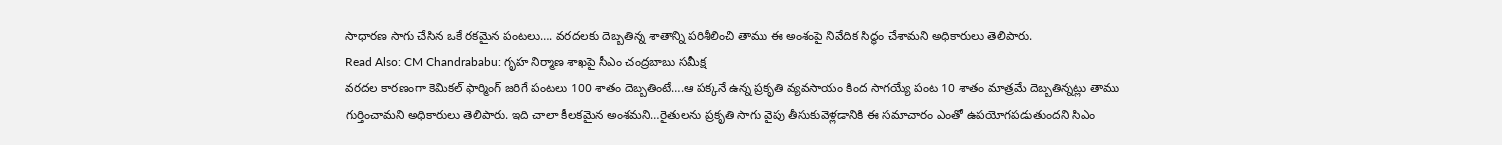సాధారణ సాగు చేసిన ఒకే రకమైన పంటలు…. వరదలకు దెబ్బతిన్న శాతాన్ని పరిశీలించి తాము ఈ అంశంపై నివేదిక సిద్ధం చేశామని అధికారులు తెలిపారు.
Read Also: CM Chandrababu: గృహ నిర్మాణ శాఖపై సీఎం చంద్రబాబు సమీక్ష
వరదల కారణంగా కెమికల్ ఫార్మింగ్ జరిగే పంటలు 100 శాతం దెబ్బతింటే….ఆ పక్కనే ఉన్న ప్రకృతి వ్యవసాయం కింద సాగయ్యే పంట 10 శాతం మాత్రమే దెబ్బతిన్నట్లు తాము గుర్తించామని అధికారులు తెలిపారు. ఇది చాలా కీలకమైన అంశమని…రైతులను ప్రకృతి సాగు వైపు తీసుకువెళ్లడానికి ఈ సమాచారం ఎంతో ఉపయోగపడుతుందని సిఎం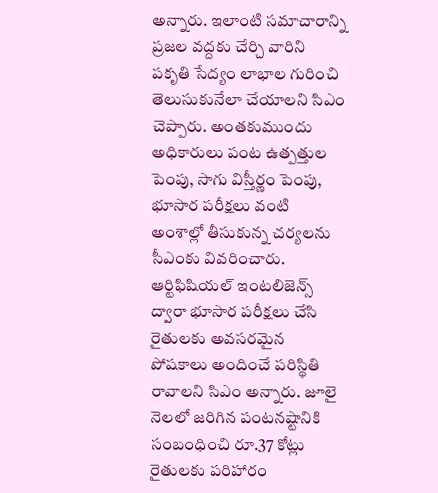అన్నారు. ఇలాంటి సమాచారాన్ని ప్రజల వద్దకు చేర్చి వారిని పకృతి సేద్యం లాభాల గురించి తెలుసుకునేలా చేయాలని సిఎం చెప్పారు. అంతకుముందు అధికారులు పంట ఉత్పత్తుల పెంపు, సాగు విస్తీర్ణం పెంపు, భూసార పరీక్షలు వంటి అంశాల్లో తీసుకున్న చర్యలను సీఎంకు వివరించారు. ఆర్టిఫిషియల్ ఇంటలిజెన్స్ ద్వారా భూసార పరీక్షలు చేసి రైతులకు అవసరమైన పోషకాలు అందించే పరిస్థితి రావాలని సిఎం అన్నారు. జూలై నెలలో జరిగిన పంటనష్టానికి సంబంధించి రూ.37 కోట్లు రైతులకు పరిహారం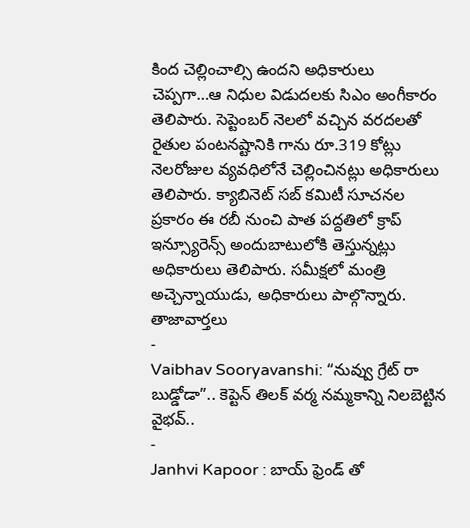కింద చెల్లించాల్సి ఉందని అధికారులు చెప్పగా…ఆ నిధుల విడుదలకు సిఎం అంగీకారం తెలిపారు. సెప్టెంబర్ నెలలో వచ్చిన వరదలతో రైతుల పంటనష్టానికి గాను రూ.319 కోట్లు నెలరోజుల వ్యవధిలోనే చెల్లించినట్లు అధికారులు తెలిపారు. క్యాబినెట్ సబ్ కమిటీ సూచనల ప్రకారం ఈ రబీ నుంచి పాత పద్దతిలో క్రాప్ ఇన్స్యూరెన్స్ అందుబాటులోకి తెస్తున్నట్లు అధికారులు తెలిపారు. సమీక్షలో మంత్రి అచ్చెన్నాయుడు, అధికారులు పాల్గొన్నారు.
తాజావార్తలు
-
Vaibhav Sooryavanshi: “నువ్వు గ్రేట్ రా బుడ్డోడా”.. కెప్టెన్ తిలక్ వర్మ నమ్మకాన్ని నిలబెట్టిన వైభవ్..
-
Janhvi Kapoor : బాయ్ ఫ్రెండ్ తో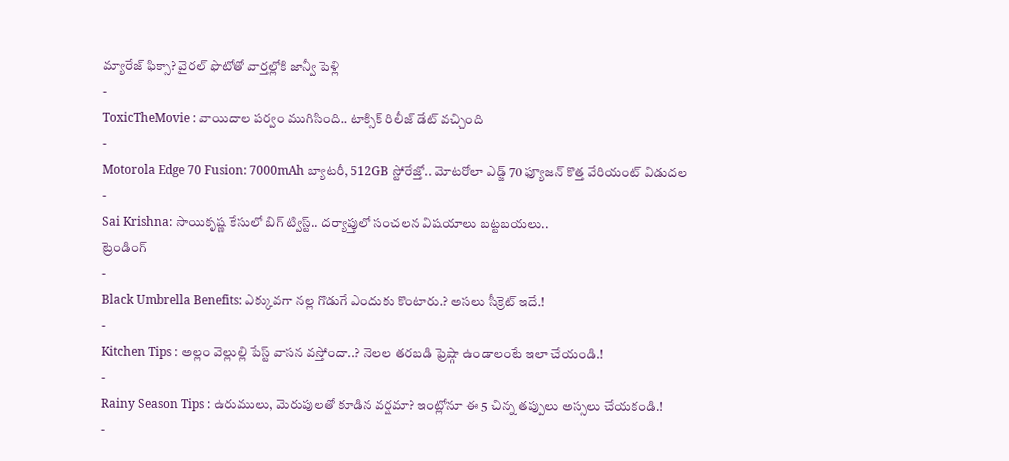మ్యారేజ్ ఫిక్సా? వైరల్ ఫొటోతో వార్తల్లోకి జాన్వీ పెళ్లి
-
ToxicTheMovie : వాయిదాల పర్వం ముగిసింది.. టాక్సిక్ రిలీజ్ డేట్ వచ్చింది
-
Motorola Edge 70 Fusion: 7000mAh బ్యాటరీ, 512GB స్టోరేజ్తో.. మోటరోలా ఎడ్జ్ 70 ఫ్యూజన్ కొత్త వేరియంట్ విడుదల
-
Sai Krishna: సాయికృష్ణ కేసులో బిగ్ ట్విస్ట్.. దర్యాప్తులో సంచలన విషయాలు బట్టబయలు..
ట్రెండింగ్
-
Black Umbrella Benefits: ఎక్కువగా నల్ల గొడుగే ఎందుకు కొంటారు.? అసలు సీక్రెట్ ఇదే.!
-
Kitchen Tips : అల్లం వెల్లుల్లి పేస్ట్ వాసన వస్తోందా..? నెలల తరబడి ఫ్రెష్గా ఉండాలంటే ఇలా చేయండి.!
-
Rainy Season Tips : ఉరుములు, మెరుపులతో కూడిన వర్షమా? ఇంట్లోనూ ఈ 5 చిన్న తప్పులు అస్సలు చేయకండి.!
-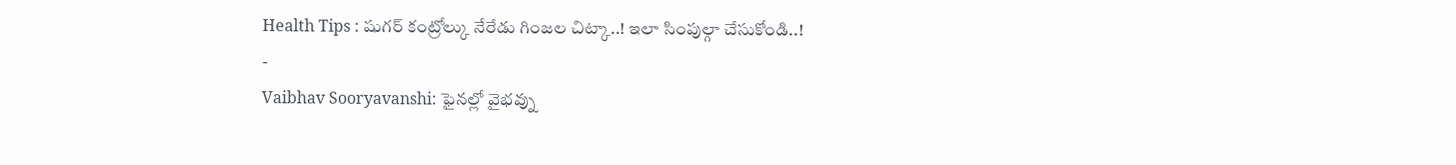Health Tips : షుగర్ కంట్రోల్కు నేరేడు గింజల చిట్కా..! ఇలా సింపుల్గా చేసుకోండి..!
-
Vaibhav Sooryavanshi: ఫైనల్లో వైభవ్ను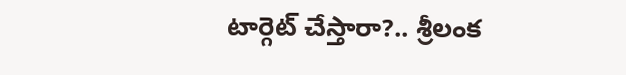టార్గెట్ చేస్తారా?.. శ్రీలంక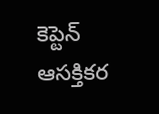కెప్టెన్ ఆసక్తికర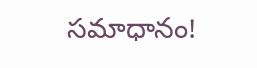సమాధానం!